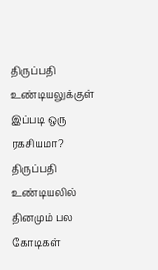திருப்பதி உண்டியலுக்குள் இப்படி ஒரு ரகசியமா?
திருப்பதி உண்டியலில் தினமும் பல கோடிகள்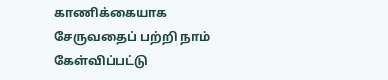காணிக்கையாக சேருவதைப் பற்றி நாம் கேள்விப்பட்டு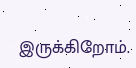இருக்கிறோம்.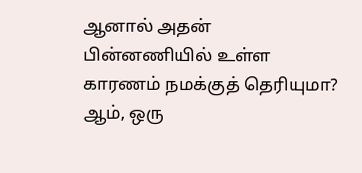ஆனால் அதன் பின்னணியில் உள்ள காரணம் நமக்குத் தெரியுமா? ஆம், ஒரு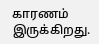காரணம் இருக்கிறது.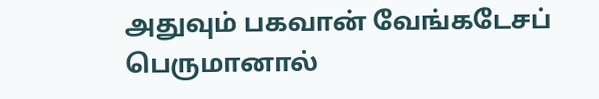அதுவும் பகவான் வேங்கடேசப் பெருமானால்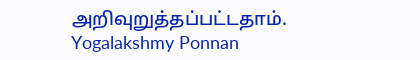அறிவுறுத்தப்பட்டதாம்.
Yogalakshmy Ponnan